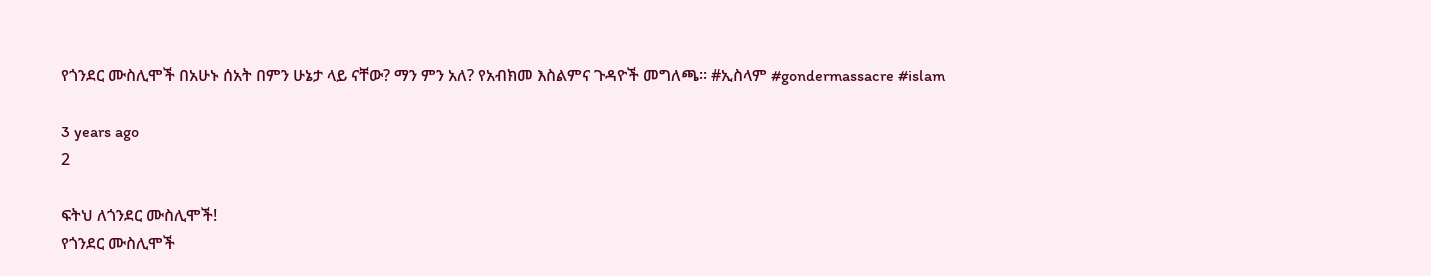የጎንደር ሙስሊሞች በአሁኑ ሰአት በምን ሁኔታ ላይ ናቸው? ማን ምን አለ? የአብክመ እስልምና ጉዳዮች መግለጫ። #ኢስላም #gondermassacre #islam

3 years ago
2

ፍትህ ለጎንደር ሙስሊሞች!
የጎንደር ሙስሊሞች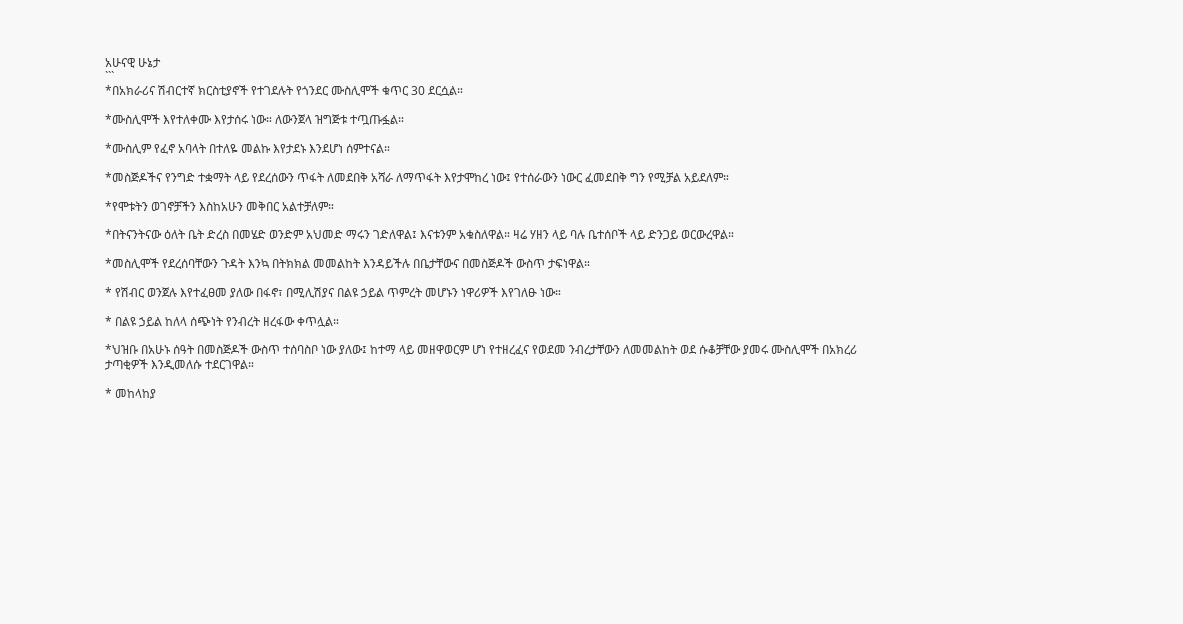አሁናዊ ሁኔታ
```
*በአክራሪና ሽብርተኛ ክርስቲያኖች የተገደሉት የጎንደር ሙስሊሞች ቁጥር 30 ደርሷል።

*ሙስሊሞች እየተለቀሙ እየታሰሩ ነው። ለውንጀላ ዝግጅቱ ተጧጡፏል።

*ሙስሊም የፈኖ አባላት በተለዬ መልኩ እየታደኑ እንደሆነ ሰምተናል።

*መስጅዶችና የንግድ ተቋማት ላይ የደረሰውን ጥፋት ለመደበቅ አሻራ ለማጥፋት እየታሞከረ ነው፤ የተሰራውን ነውር ፈመደበቅ ግን የሚቻል አይደለም።

*የሞቱትን ወገኖቻችን እስከአሁን መቅበር አልተቻለም።

*በትናንትናው ዕለት ቤት ድረስ በመሄድ ወንድም አህመድ ማሩን ገድለዋል፤ እናቱንም አቁስለዋል። ዛሬ ሃዘን ላይ ባሉ ቤተሰቦች ላይ ድንጋይ ወርውረዋል።

*መስሊሞች የደረሰባቸውን ጉዳት እንኳ በትክክል መመልከት እንዳይችሉ በቤታቸውና በመስጅዶች ውስጥ ታፍነዋል።

* የሽብር ወንጀሉ እየተፈፀመ ያለው በፋኖ፣ በሚሊሽያና በልዩ ኃይል ጥምረት መሆኑን ነዋሪዎች እየገለፁ ነው።

* በልዩ ኃይል ከለላ ሰጭነት የንብረት ዘረፋው ቀጥሏል።

*ህዝቡ በአሁኑ ሰዓት በመስጅዶች ውስጥ ተሰባስቦ ነው ያለው፤ ከተማ ላይ መዘዋወርም ሆነ የተዘረፈና የወደመ ንብረታቸውን ለመመልከት ወደ ሱቆቻቸው ያመሩ ሙስሊሞች በአክረሪ ታጣቂዎች እንዲመለሱ ተደርገዋል።

* መከላከያ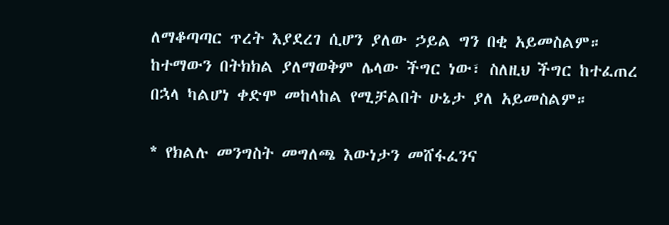ለማቆጣጣር ጥረት እያደረገ ሲሆን ያለው ኃይል ግን በቂ አይመስልም። ከተማውን በትክክል ያለማወቅም ሌላው ችግር ነው፣ ስለዚህ ችግር ከተፈጠረ በኋላ ካልሆነ ቀድሞ መከላከል የሚቻልበት ሁኔታ ያለ አይመስልም።

* የክልሉ መንግስት መግለጫ እውነታን መሸፋፈንና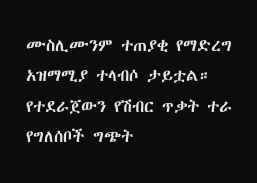ሙስሊሙንም ተጠያቂ የማድረግ አዝማሚያ ተላብሶ ታይቷል። የተደራጀውን የሽብር ጥቃት ተራ የግለሰቦች ግጭት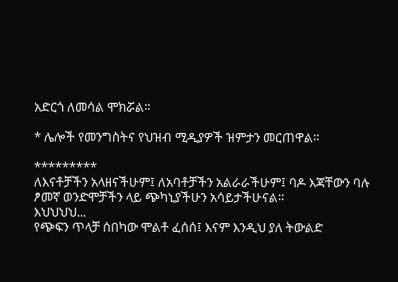አድርጎ ለመሳል ሞክሯል።

* ሌሎች የመንግስትና የህዝብ ሚዲያዎች ዝምታን መርጠዋል።

*********
ለእናቶቻችን አላዘናችሁም፤ ለአባቶቻችን አልራራችሁም፤ ባዶ እጃቸውን ባሉ ፆመኛ ወንድሞቻችን ላይ ጭካኒያችሁን አሳይታችሁናል።
እህህህህ...
የጭፍን ጥላቻ ሰበካው ሞልቶ ፈሰሰ፤ እናም እንዲህ ያለ ትውልድ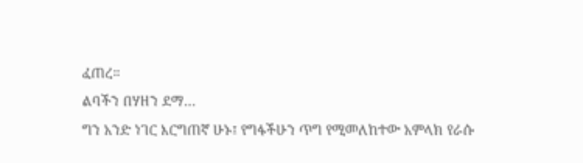ፈጠረ።
ልባችን በሃዘን ደማ...
ግን አንድ ነገር እርግጠኛ ሁኑ፤ የግፋችሁን ጥግ የሚመለከተው አምላክ የራሱ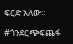ፍርድ አለው።

#ጎንደርጭፍጨፋ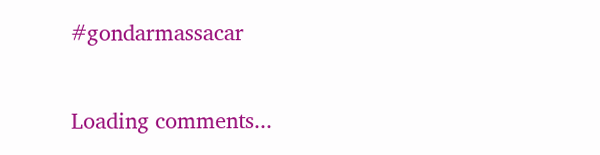#gondarmassacar

Loading comments...